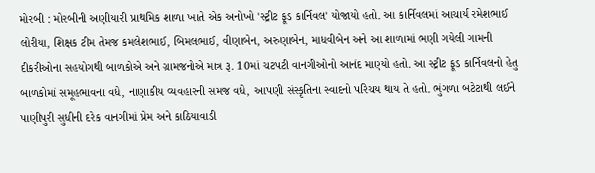મોરબી : મોરબીની અણીયારી પ્રાથમિક શાળા ખાતે એક અનોખો 'સ્ટ્રીટ ફૂડ કાર્નિવલ' યોજાયો હતો. આ કાર્નિવલમાં આચાર્ય રમેશભાઈ લોરીયા, શિક્ષક ટીમ તેમજ કમલેશભાઈ, બિમલભાઈ, વીણાબેન, અરુણાબેન, માધવીબેન અને આ શાળામાં ભણી ગયેલી ગામની દીકરીઓના સહયોગથી બાળકોએ અને ગ્રામજનોએ માત્ર રૂ. 10માં ચટપટી વાનગીઓનો આનંદ માણ્યો હતો. આ સ્ટ્રીટ ફૂડ કાર્નિવલનો હેતુ બાળકોમાં સમૂહભાવના વધે, નાણાકીય વ્યવહારની સમજ વધે, આપણી સંસ્કૃતિના સ્વાદનો પરિચય થાય તે હતો. ભુંગળા બટેટાથી લઈને પાણીપુરી સુધીની દરેક વાનગીમાં પ્રેમ અને કાઠિયાવાડી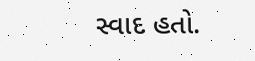સ્વાદ હતો.